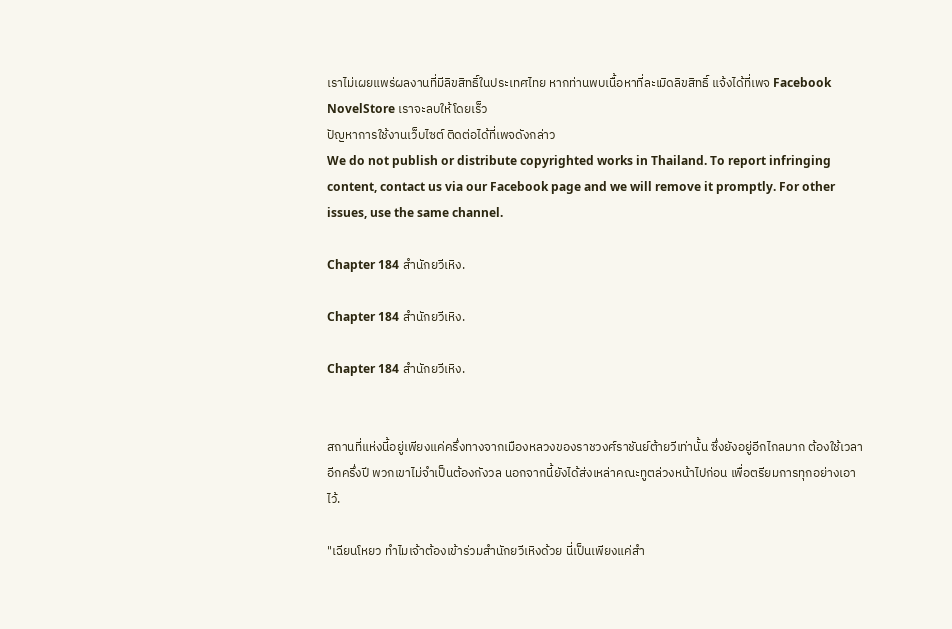เราไม่เผยแพร่ผลงานที่มีลิขสิทธิ์ในประเทศไทย หากท่านพบเนื้อหาที่ละเมิดลิขสิทธิ์ แจ้งได้ที่เพจ Facebook NovelStore เราจะลบให้โดยเร็ว
ปัญหาการใช้งานเว็บไซต์ ติดต่อได้ที่เพจดังกล่าว
We do not publish or distribute copyrighted works in Thailand. To report infringing content, contact us via our Facebook page and we will remove it promptly. For other issues, use the same channel.

Chapter 184 สำนักยวีเหิง.

Chapter 184 สำนักยวีเหิง.

Chapter 184 สำนักยวีเหิง.


สถานที่แห่งนี้อยู่เพียงแค่ครึ่งทางจากเมืองหลวงของราชวงศ์ราชันย์ต้ายวีเท่านั้น ซึ่งยังอยู่อีกไกลมาก ต้องใช้เวลาอีกครึ่งปี พวกเขาไม่จำเป็นต้องกังวล นอกจากนี้ยังได้ส่งเหล่าคณะทูตล่วงหน้าไปก่อน เพื่อตรียมการทุกอย่างเอาไว้.

"เฉียนโหยว ทำไมเจ้าต้องเข้าร่วมสำนักยวีเหิงด้วย นี่เป็นเพียงแค่สำ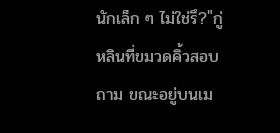นักเล็ก ๆ ไม่ใช่รึ?"กู่หลินที่ขมวดคิ้วสอบถาม ขณะอยู่บนเม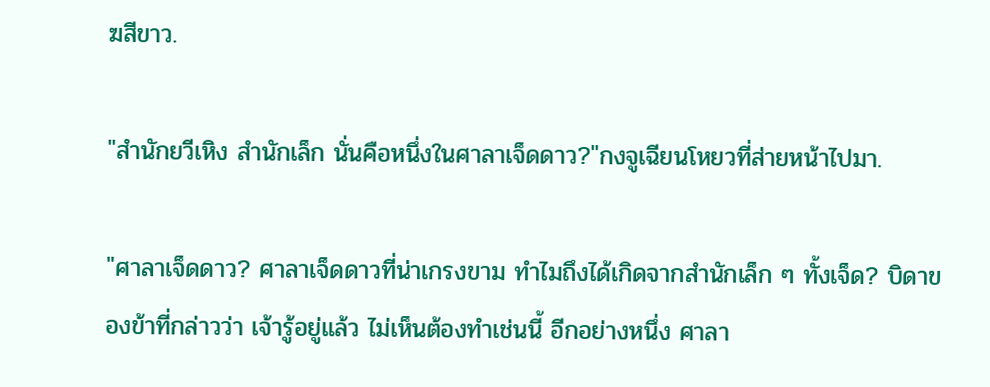ฆสีขาว.

"สำนักยวีเหิง สำนักเล็ก นั่นคือหนึ่งในศาลาเจ็ดดาว?"กงจูเฉียนโหยวที่ส่ายหน้าไปมา.

"ศาลาเจ็ดดาว? ศาลาเจ็ดดาวที่น่าเกรงขาม ทำไมถึงได้เกิดจากสำนักเล็ก ๆ ทั้งเจ็ด? บิดาของข้าที่กล่าวว่า เจ้ารู้อยู่แล้ว ไม่เห็นต้องทำเช่นนี้ อีกอย่างหนึ่ง ศาลา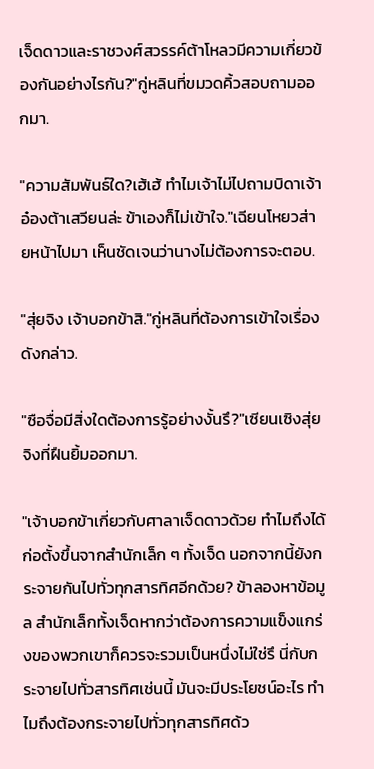เจ็ดดาวและราชวงศ์สวรรค์ต้าโหลวมีความเกี่ยวข้องกันอย่างไรกัน?"กู่หลินที่ขมวดคิ้วสอบถามออกมา.

"ความสัมพันธ์ใด?เฮ้เฮ้ ทำไมเจ้าไม่ไปถามบิดาเจ้า อ๋องต้าเสวียนล่ะ ข้าเองก็ไม่เข้าใจ."เฉียนโหยวส่ายหน้าไปมา เห็นชัดเจนว่านางไม่ต้องการจะตอบ.

"สุ่ยจิง เจ้าบอกข้าสิ."กู่หลินที่ต้องการเข้าใจเรื่องดังกล่าว.

"ซือจื่อมีสิ่งใดต้องการรู้อย่างงั้นรึ?"เซียนเซิงสุ่ยจิงที่ฝืนยิ้มออกมา.

"เจ้าบอกข้าเกี่ยวกับศาลาเจ็ดดาวด้วย ทำไมถึงได้ก่อตั้งขึ้นจากสำนักเล็ก ๆ ทั้งเจ็ด นอกจากนี้ยังกระจายกันไปทั่วทุกสารทิศอีกด้วย? ข้าลองหาข้อมูล สำนักเล็กทั้งเจ็ดหากว่าต้องการความแข็งแกร่งของพวกเขาก็ควรจะรวมเป็นหนึ่งไม่ใช่รึ นี่กับกระจายไปทั่วสารทิศเช่นนี้ มันจะมีประโยชน์อะไร ทำไมถึงต้องกระจายไปทั่วทุกสารทิศด้ว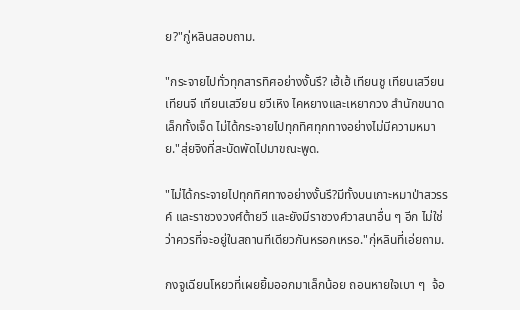ย?"กู่หลินสอบถาม.

"กระจายไปทั่วทุกสารทิศอย่างงั้นรึ? เฮ้เฮ้ เทียนชู เทียนเสวียน เทียนจี เทียนเสวียน ยวีเหิง ไคหยางและเหยากวง สำนักขนาดเล็กทั้งเจ็ด ไม่ได้กระจายไปทุกทิศทุกทางอย่างไม่มีความหมาย."สุ่ยจิงที่สะบัดพัดไปมาขณะพูด.

"ไม่ได้กระจายไปทุกทิศทางอย่างงั้นรึ?มีทั้งบนเกาะหมาป่าสวรรค์ และราชวงวงศ์ต้ายวี และยังมีราชวงศ์วาสนาอื่น ๆ อีก ไม่ใช่ว่าควรที่จะอยู่ในสถานทีเดียวกันหรอกเหรอ."กุ่หลินที่เอ่ยถาม.

กงจูเฉียนโหยวที่เผยยิ้มออกมาเล็กน้อย ถอนหายใจเบา ๆ  จ้อ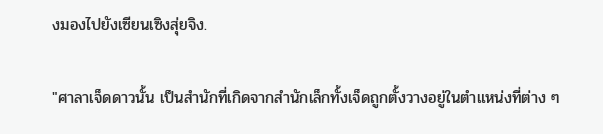งมองไปยังเซียนเซิงสุ่ยจิง.

"ศาลาเจ็ดดาวนั้น เป็นสำนักที่เกิดจากสำนักเล็กทั้งเจ็ดถูกตั้งวางอยู่ในตำแหน่งที่ต่าง ๆ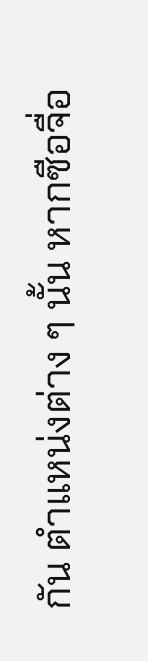กัน ตำแหน่งต่าง ๆ นั้น หากซือจื่อ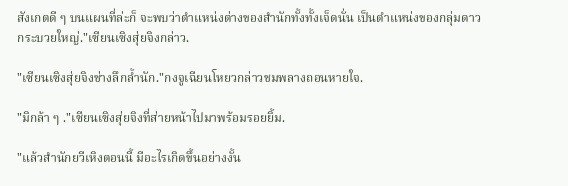สังเกตดี ๆ บนแผนที่ล่ะก็ จะพบว่าตำแหน่งต่างของสำนักทั้งทั้งเจ็ดนั่น เป็นตำแหน่งของกลุ่มดาวกระบวยใหญ่."เซียนเซิงสุ่ยจิงกล่าว.

"เซียนเซิงสุ่ยจิงช่างลึกล้ำนัก."กงจูเฉียนโหยวกล่าวชมพลางถอนหายใจ.

"มิกล้า ๆ ."เซียนเซิงสุ่ยจิงที่ส่ายหน้าไปมาพร้อมรอยยิ้ม.

"แล้วสำนักยวีเหิงตอนนี้ มีอะไรเกิดขึ้นอย่างงั้น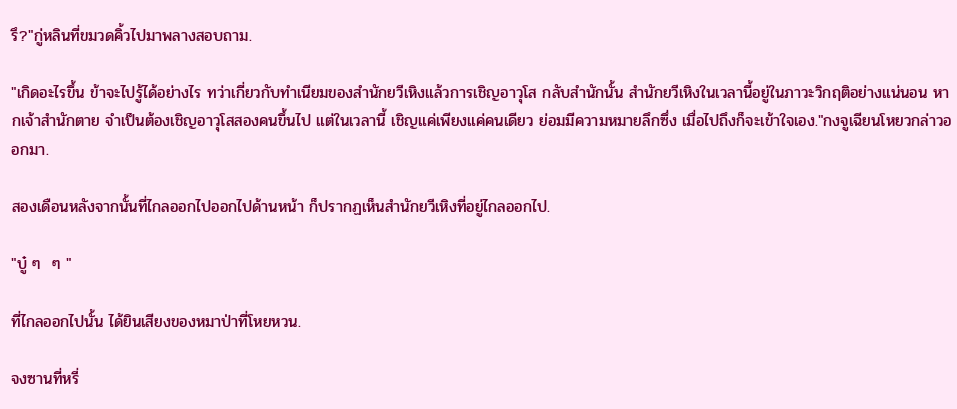รึ?"กู่หลินที่ขมวดคิ้วไปมาพลางสอบถาม.

"เกิดอะไรขึ้น ข้าจะไปรู้ได้อย่างไร ทว่าเกี่ยวกับทำเนียมของสำนักยวีเหิงแล้วการเชิญอาวุโส กลับสำนักนั้น สำนักยวีเหิงในเวลานี้อยู่ในภาวะวิกฤติอย่างแน่นอน หากเจ้าสำนักตาย จำเป็นต้องเชิญอาวุโสสองคนขึ้นไป แต่ในเวลานี้ เชิญแค่เพียงแค่คนเดียว ย่อมมีความหมายลึกซึ่ง เมื่อไปถึงก็จะเข้าใจเอง."กงจูเฉียนโหยวกล่าวออกมา.

สองเดือนหลังจากนั้นที่ไกลออกไปออกไปด้านหน้า ก็ปรากฏเห็นสำนักยวีเหิงที่อยู่ไกลออกไป.

"บู๋ ๆ  ๆ "

ที่ไกลออกไปนั้น ได้ยินเสียงของหมาป่าที่โหยหวน.

จงซานที่หรี่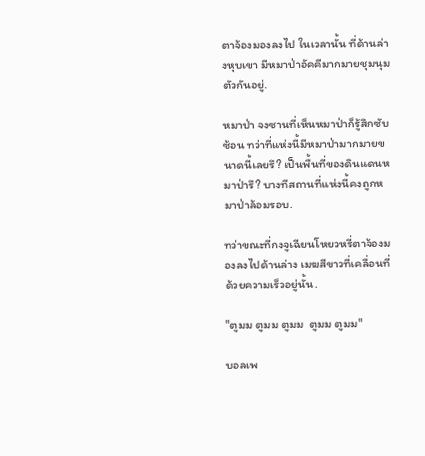ตาจ้องมองลงไป ในเวลานั้น ที่ด้านล่างหุบเขา มีหมาป่าอัคคีมากมายชุมนุมตัวกันอยู่.

หมาป่า จงซานที่เห็นหมาป่าก็รู้สึกซับซ้อน ทว่าที่แห่งนี้มีหมาป่ามากมายขนาดนี้เลยรึ? เป็นพื้นที่ของดินแดนหมาป่ารึ? บางทีสถานที่แห่งนี้คงถูกหมาป่าล้อมรอบ.

ทว่าขณะที่กงจูเฉียนโหยวหรี่ตาจ้องมองลงไปด้านล่าง เมฆสีขาวที่เคลื่อนที่ด้วยความเร็วอยู่นั้น.

"ตูมม ตูมม ตูมม  ตูมม ตูมม"

บอลเพ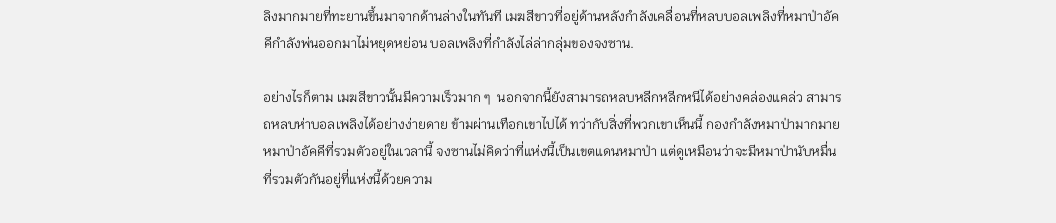ลิงมากมายที่ทะยานขึ้นมาจากด้านล่างในทันที เมฆสีขาวที่อยู่ด้านหลังกำลังเคลื่อนที่หลบบอลเพลิงที่หมาป่าอัคคีกำลังพ่นออกมาไม่หยุดหย่อน บอลเพลิงที่กำลังไล่ล่ากลุ่มของจงซาน.

อย่างไรก็ตาม เมฆสีขาวนั้นมีความเร็วมาก ๆ  นอกจากนี้ยังสามารถหลบหลีกหลีกหนีได้อย่างคล่องแคล่ว สามารถหลบห่าบอลเพลิงได้อย่างง่ายดาย ข้ามผ่านเทือกเขาไปได้ ทว่ากับสิ่งที่พวกเขาเห็นนี้ กองกำลังหมาป่ามากมาย หมาป่าอัคคีที่รวมตัวอยู่ในเวลานี้ จงซานไม่คิดว่าที่แห่งนี้เป็นเขตแดนหมาป่า แต่ดูเหมือนว่าจะมีหมาป่านับหมื่นที่รวมตัวกันอยู่ที่แห่งนี้ด้วยความ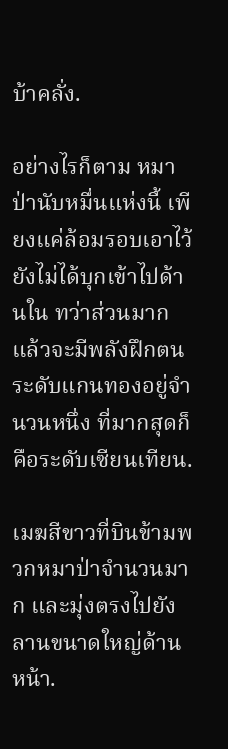บ้าคลั่ง.

อย่างไรก็ตาม หมาป่านับหมื่นแห่งนี้ เพียงแค่ล้อมรอบเอาไว้ ยังไม่ได้บุกเข้าไปด้านใน ทว่าส่วนมากแล้วจะมีพลังฝึกตนระดับแกนทองอยู่จำนวนหนึ่ง ที่มากสุดก็คือระดับเซียนเทียน.

เมฆสีขาวที่บินข้ามพวกหมาป่าจำนวนมาก และมุ่งตรงไปยังลานขนาดใหญ่ด้านหน้า.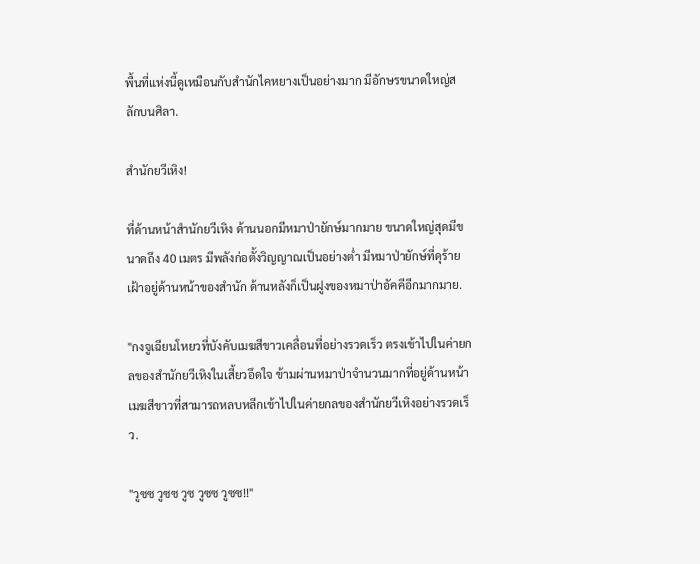พื้นที่แห่งนี้ดูเหมือนกับสำนักไคหยางเป็นอย่างมาก มีอักษรขนาดใหญ่สลักบนศิลา.

สำนักยวีเหิง!

ที่ด้านหน้าสำนักยวีเหิง ด้านนอกมีหมาป่ายักษ์มากมาย ขนาดใหญ่สุดมีขนาดถึง 40 เมตร มีพลังก่อตั้งวิญญาณเป็นอย่างต่ำ มีหมาป่ายักษ์ที่ดุร้ายเฝ้าอยู่ด้านหน้าของสำนัก ด้านหลังก็เป็นฝูงของหมาป่าอัคคีอีกมากมาย.

"กงจูเฉียนโหยวที่บังคับเมฆสีขาวเคลื่อนที่อย่างรวดเร็ว ตรงเข้าไปในค่ายกลของสำนักยวีเหิงในเสี้ยวอึดใจ ข้ามผ่านหมาป่าจำนวนมากที่อยู่ด้านหน้า เมฆสีขาวที่สามารถหลบหลีกเข้าไปในค่ายกลของสำนักยวีเหิงอย่างรวดเร็ว.

"วูซซ วูซซ วูซ วูซซ วูซซ!!"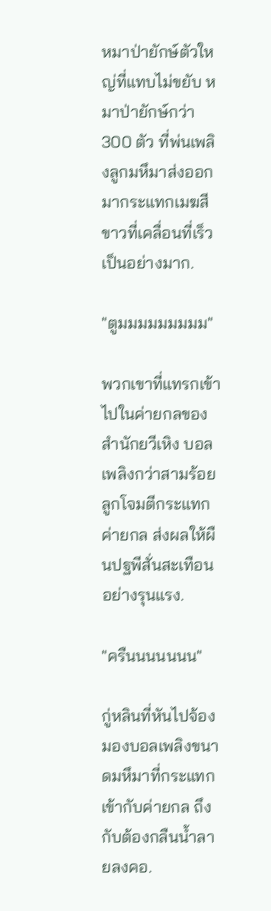หมาป่ายักษ์ตัวใหญ่ที่แทบไม่ขยับ หมาป่ายักษ์กว่า 300 ตัว ที่พ่นเพลิงลูกมหึมาส่งออกมากระแทกเมฆสีขาวที่เคลื่อนที่เร็วเป็นอย่างมาก.

"ตูมมมมมมมมม"

พวกเขาที่แทรกเข้าไปในค่ายกลของสำนักยวีเหิง บอลเพลิงกว่าสามร้อยลูกโจมตีกระแทกค่ายกล ส่งผลให้ผืนปฐพีสั่นสะเทือนอย่างรุนแรง.

"ครืนนนนนนน"

กู่หลินที่หันไปจ้องมองบอลเพลิงขนาดมหึมาที่กระแทกเข้ากับค่ายกล ถึงกับต้องกลืนน้ำลายลงคอ.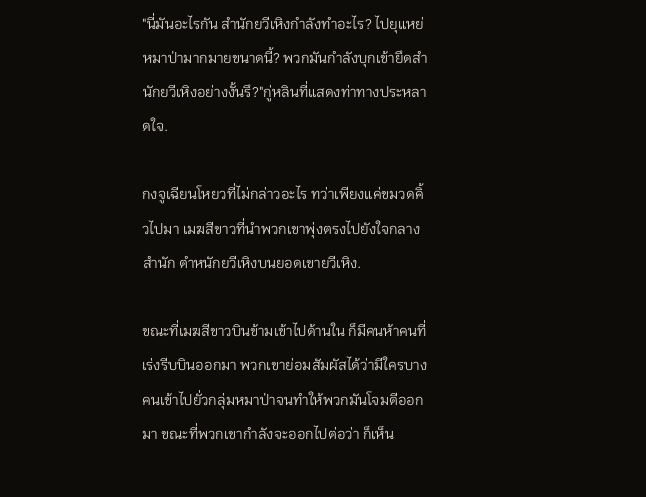"นี่มันอะไรกัน สำนักยวีเหิงกำลังทำอะไร? ไปยุแหย่หมาป่ามากมายขนาดนี้? พวกมันกำลังบุกเข้ายึดสำนักยวีเหิงอย่างงั้นรึ?"กู่หลินที่แสดงท่าทางประหลาดใจ.

กงจูเฉียนโหยวที่ไม่กล่าวอะไร ทว่าเพียงแค่ขมวดคิ้วไปมา เมฆสีขาวที่นำพวกเขาพุ่งตรงไปยังใจกลางสำนัก ตำหนักยวีเหิงบนยอดเขายวีเหิง.

ขณะที่เมฆสีขาวบินข้ามเข้าไปด้านใน ก็มีคนห้าคนที่เร่งรีบบินออกมา พวกเขาย่อมสัมผัสได้ว่ามีใครบางคนเข้าไปยั่วกลุ่มหมาป่าจนทำให้พวกมันโจมตีออกมา ขณะที่พวกเขากำลังจะออกไปต่อว่า ก็เห็น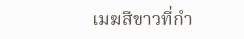เมฆสีขาวที่กำ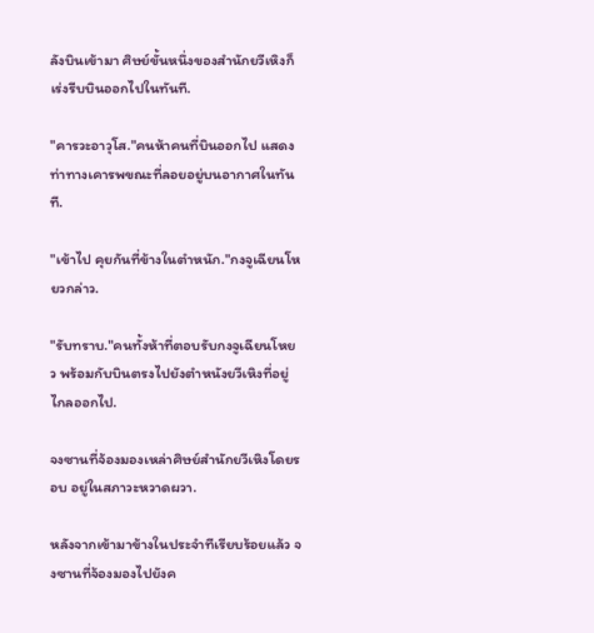ลังบินเข้ามา ศิษย์ขั้นหนึ่งของสำนักยวีเหิงก็เร่งรีบบินออกไปในทันที.

"คารวะอาวุโส."คนห้าคนที่บินออกไป แสดงท่าทางเคารพขณะที่ลอยอยู่บนอากาศในทันที.

"เข้าไป คุยกันที่ข้างในตำหนัก."กงจูเฉียนโหยวกล่าว.

"รับทราบ."คนทั้งห้าที่ตอบรับกงจูเฉียนโหยว พร้อมกับบินตรงไปยังตำหนังยวีเหิงที่อยู่ไกลออกไป.

จงซานที่จ้องมองเหล่าศิษย์สำนักยวีเหิงโดยรอบ อยู่ในสภาวะหวาดผวา.

หลังจากเข้ามาข้างในประจำทีเรียบร้อยแล้ว จงซานที่จ้องมองไปยังค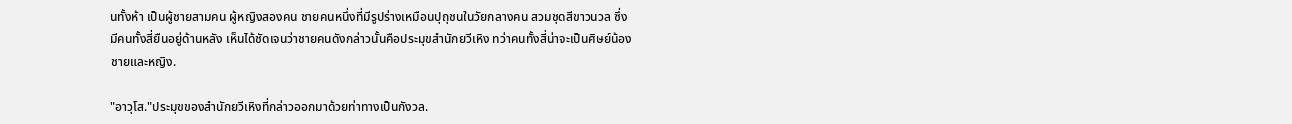นทั้งห้า เป็นผู้ชายสามคน ผู้หญิงสองคน ชายคนหนึ่งที่มีรูปร่างเหมือนปุถุชนในวัยกลางคน สวมชุดสีขาวนวล ซึ่งมีคนทั้งสี่ยืนอยู่ด้านหลัง เห็นได้ชัดเจนว่าชายคนดังกล่าวนั้นคือประมุขสำนักยวีเหิง ทว่าคนทั้งสี่น่าจะเป็นศิษย์น้องชายและหญิง.

"อาวุโส."ประมุขของสำนักยวีเหิงที่กล่าวออกมาด้วยท่าทางเป็นกังวล.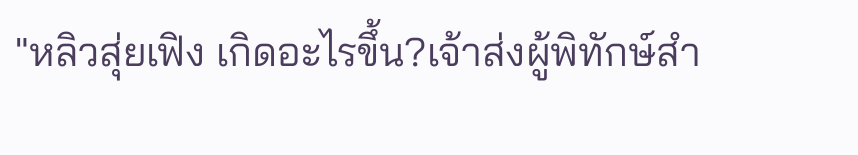"หลิวสุ่ยเฟิง เกิดอะไรขึ้น?เจ้าส่งผู้พิทักษ์สำ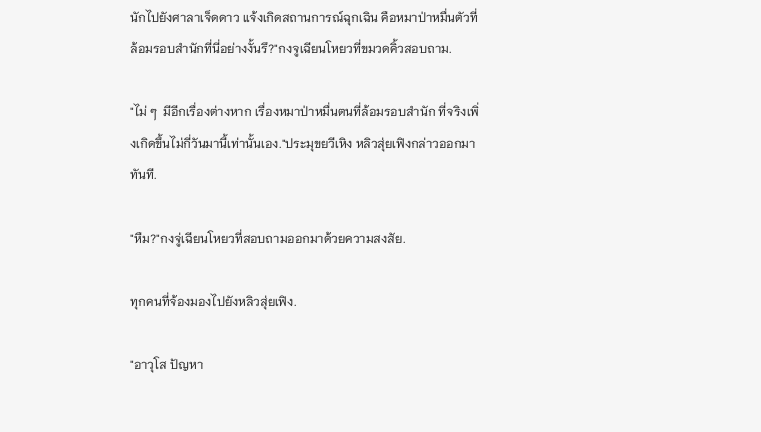นักไปยังศาลาเจ็ดดาว แจ้งเกิดสถานการณ์ฉุกเฉิน คือหมาป่าหมื่นตัวที่ล้อมรอบสำนักที่นี่อย่างงั้นรึ?"กงจูเฉียนโหยวที่ขมวดคิ้วสอบถาม.

"ไม่ ๆ  มีอีกเรื่องต่างหาก เรื่องหมาป่าหมื่นตนที่ล้อมรอบสำนัก ที่จริงเพิ่งเกิดขึ้นไม่กี่วันมานี้เท่านั้นเอง."ประมุขยวีเหิง หลิวสุ่ยเฟิงกล่าวออกมาทันที.

"หืม?"กงจู่เฉียนโหยวที่สอบถามออกมาด้วยความสงสัย.

ทุกคนที่จ้องมองไปยังหลิวสุ่ยเฟิง.

"อาวุโส ปัญหา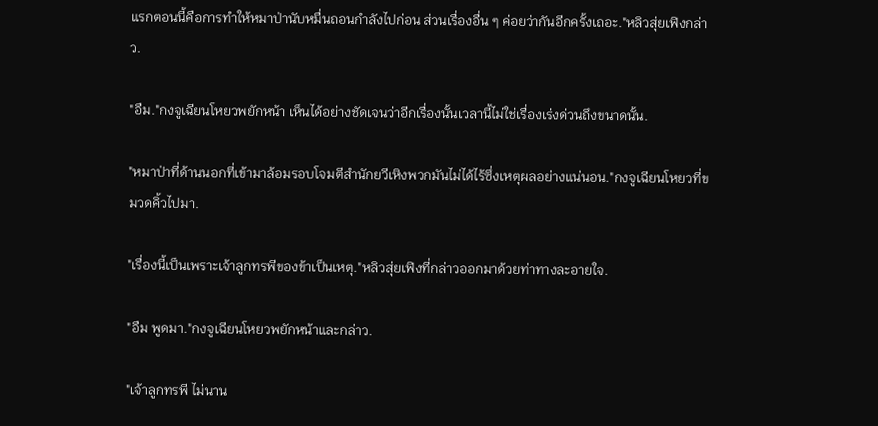แรกตอนนี้คือการทำให้หมาป่านับหมื่นถอนกำลังไปก่อน ส่วนเรื่องอื่น ๆ ค่อยว่ากันอีกครั้งเถอะ."หลิวสุ่ยเฟิงกล่าว.

"อืม."กงจูเฉียนโหยวพยักหน้า เห็นได้อย่างชัดเจนว่าอีกเรื่องนั้นเวลานี้ไม่ใช่เรื่องเร่งด่วนถึงขนาดนั้น.

"หมาป่าที่ด้านนอกที่เข้ามาล้อมรอบโจมตีสำนักยวีเหิงพวกมันไม่ได้ไร้ซึ่งเหตุผลอย่างแน่นอน."กงจูเฉียนโหยวที่ขมวดคิ้วไปมา.

"เรื่องนี้เป็นเพราะเจ้าลูกทรพีของข้าเป็นเหตุ."หลิวสุ่ยเฟิงที่กล่าวออกมาด้วยท่าทางละอายใจ.

"อืม พูดมา."กงจูเฉียนโหยวพยักหน้าและกล่าว.

"เจ้าลูกทรพี ไม่นาน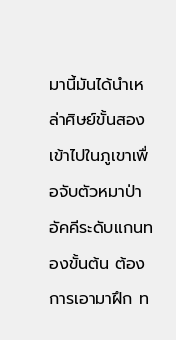มานี้มันได้นำเหล่าศิษย์ขั้นสอง เข้าไปในภูเขาเพื่อจับตัวหมาป่าอัคคีระดับแกนทองขั้นต้น ต้องการเอามาฝึก ท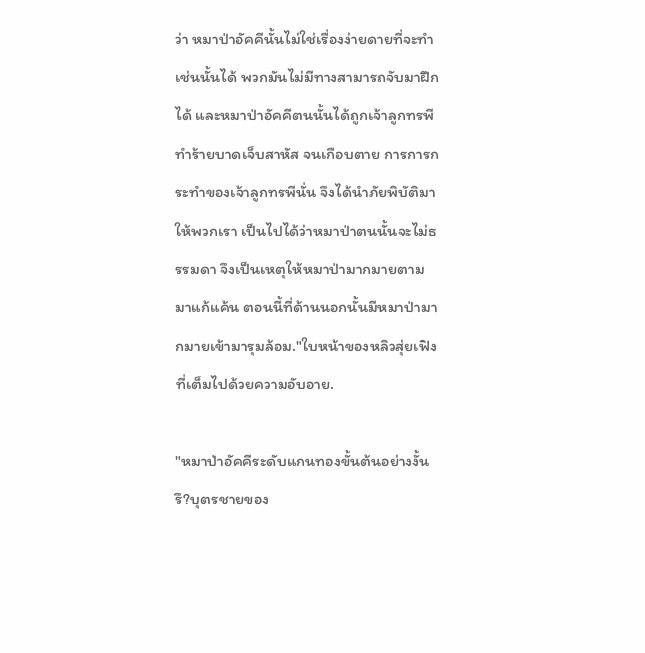ว่า หมาป่าอัคคีนั้นไม่ใช่เรื่องง่ายดายที่จะทำเช่นนั้นได้ พวกมันไม่มีทางสามารถจับมาฝึกได้ และหมาป่าอัคคีตนนั้นได้ถูกเจ้าลูกทรพีทำร้ายบาดเจ็บสาหัส จนเกือบตาย การการกระทำของเจ้าลูกทรพีนั่น จึงได้นำภัยพิบัติมาให้พวกเรา เป็นไปได้ว่าหมาป่าตนนั้นจะไม่ธรรมดา จึงเป็นเหตุให้หมาป่ามากมายตามมาแก้แค้น ตอนนี้ที่ด้านนอกนั้นมีหมาป่ามากมายเข้ามารุมล้อม."ใบหน้าของหลิวสุ่ยเฟิงที่เต็มไปด้วยความอับอาย.

"หมาป่าอัคคีระดับแกนทองขั้นต้นอย่างงั้นรึ?บุตรชายของ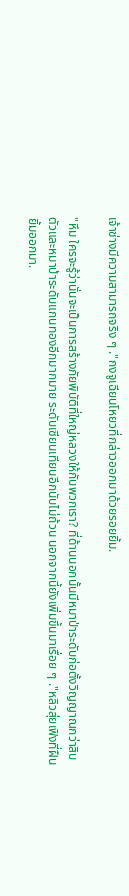เจ้าช่างมีความสามารถจริง ๆ ."กงจูเฉียนโหยวที่กล่าวออกมาด้วยรอยยิ้ม.

"หึม ใครจะรู้ว่านั่นจะเป็นการสร้างภัยพิบัติที่ใหญ่หลวงให้กับพวกเรา? ที่ด้านนอกนั้นมีหมาป่าระดับก่อตั้งวิญญาณกว่าสิบตัวและหมาป่าระดับแกนทองอีกมากมาย ระดับเซียนเทียนอีกนับไม่ถ้วน นอกจากนี้ยังเพิ่มขึ้นมาเรื่อย ๆ ."หลิวสุ่ยเฟิงที่ฝืนยิ้มออกมา.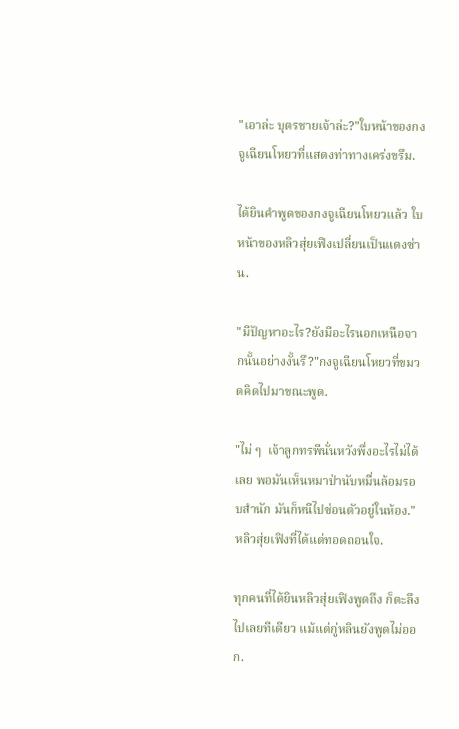"เอาล่ะ บุตรชายเจ้าล่ะ?"ใบหน้าของกงจูเฉียนโหยวที่แสดงท่าทางเคร่งขรึม.

ได้ยินคำพูดของกงจูเฉียนโหยวแล้ว ใบหน้าของหลิวสุ่ยเฟิงเปลี่ยนเป็นแดงซ่าน.

"มีปัญหาอะไร?ยังมีอะไรนอกเหนือจากนั้นอย่างงั้นรึ?"กงจูเฉียนโหยวที่ขมวดคิดไปมาขณะพูด.

"ไม่ ๆ  เจ้าลูกทรพีนั่นหวังพึ่งอะไรไม่ได้เลย พอมันเห็นหมาป่านับหมื่นล้อมรอบสำนัก มันก็หนีไปซ่อนตัวอยู่ในห้อง."หลิวสุ่ยเฟิงที่ได้แต่ทอดถอนใจ.

ทุกคนที่ได้ยินหลิวสุ่ยเฟิงพูดถึง ก็ตะลึงไปเลยทีเดียว แม้แต่กู่หลินยังพูดไม่ออก.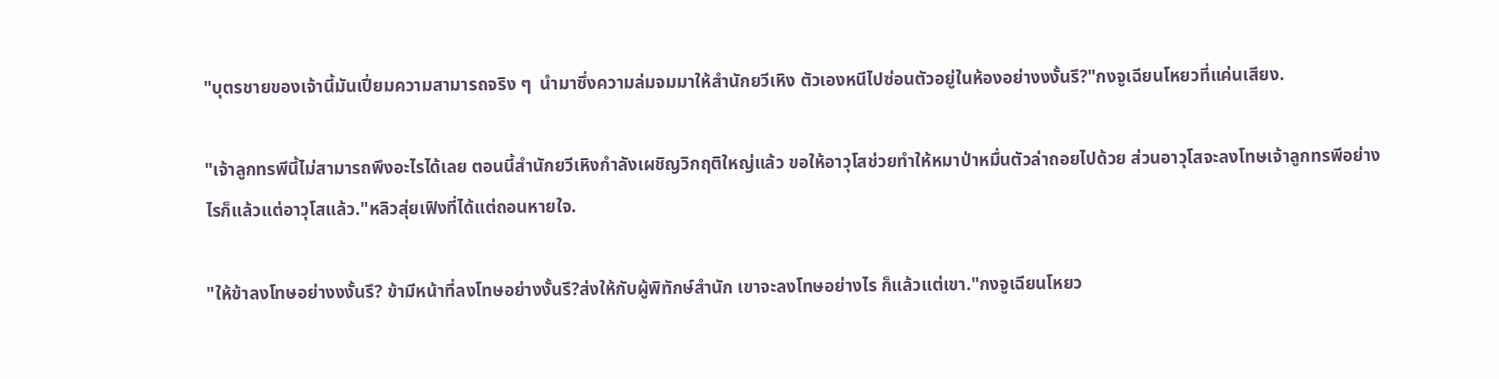"บุตรชายของเจ้านี้มันเปี่ยมความสามารถจริง ๆ  นำมาซึ่งความล่มจมมาให้สำนักยวีเหิง ตัวเองหนีไปซ่อนตัวอยู่ในห้องอย่างงงั้นรึ?"กงจูเฉียนโหยวที่แค่นเสียง.

"เจ้าลูกทรพีนี้ไม่สามารถพึงอะไรได้เลย ตอนนี้สำนักยวีเหิงกำลังเผชิญวิกฤติใหญ่แล้ว ขอให้อาวุโสช่วยทำให้หมาป่าหมื่นตัวล่าถอยไปด้วย ส่วนอาวุโสจะลงโทษเจ้าลูกทรพีอย่างไรก็แล้วแต่อาวุโสแล้ว."หลิวสุ่ยเฟิงที่ได้แต่ถอนหายใจ.

"ให้ข้าลงโทษอย่างงงั้นรึ? ข้ามีหน้าที่ลงโทษอย่างงั้นรึ?ส่งให้กับผู้พิทักษ์สำนัก เขาจะลงโทษอย่างไร ก็แล้วแต่เขา."กงจูเฉียนโหยว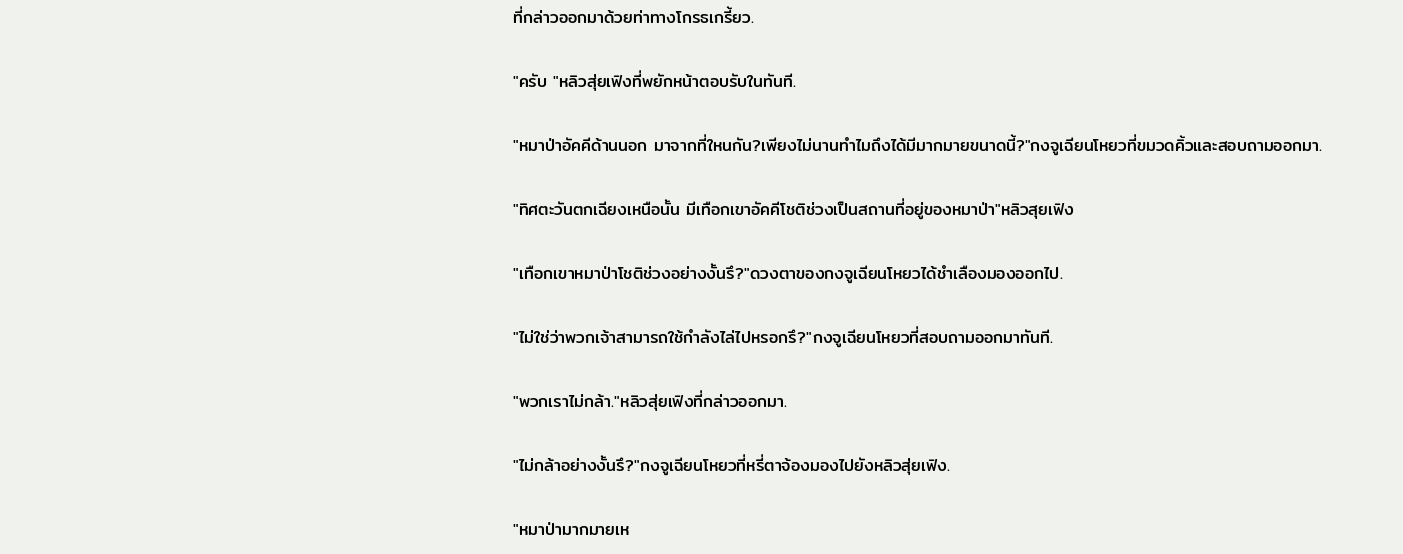ที่กล่าวออกมาด้วยท่าทางโกรธเกรี้ยว.

"ครับ "หลิวสุ่ยเฟิงที่พยักหน้าตอบรับในทันที.

"หมาป่าอัคคีด้านนอก มาจากที่ใหนกัน?เพียงไม่นานทำไมถึงได้มีมากมายขนาดนี้?"กงจูเฉียนโหยวที่ขมวดคิ้วและสอบถามออกมา.

"ทิศตะวันตกเฉียงเหนือนั้น มีเทือกเขาอัคคีโชติช่วงเป็นสถานที่อยู่ของหมาป่า"หลิวสุยเฟิง

"เทือกเขาหมาป่าโชติช่วงอย่างงั้นรึ?"ดวงตาของกงจูเฉียนโหยวได้ชำเลืองมองออกไป.

"ไม่ใช่ว่าพวกเจ้าสามารถใช้กำลังไล่ไปหรอกรึ?"กงจูเฉียนโหยวที่สอบถามออกมาทันที.

"พวกเราไม่กล้า."หลิวสุ่ยเฟิงที่กล่าวออกมา.

"ไม่กล้าอย่างงั้นรึ?"กงจูเฉียนโหยวที่หรี่ตาจ้องมองไปยังหลิวสุ่ยเฟิง.

"หมาป่ามากมายเห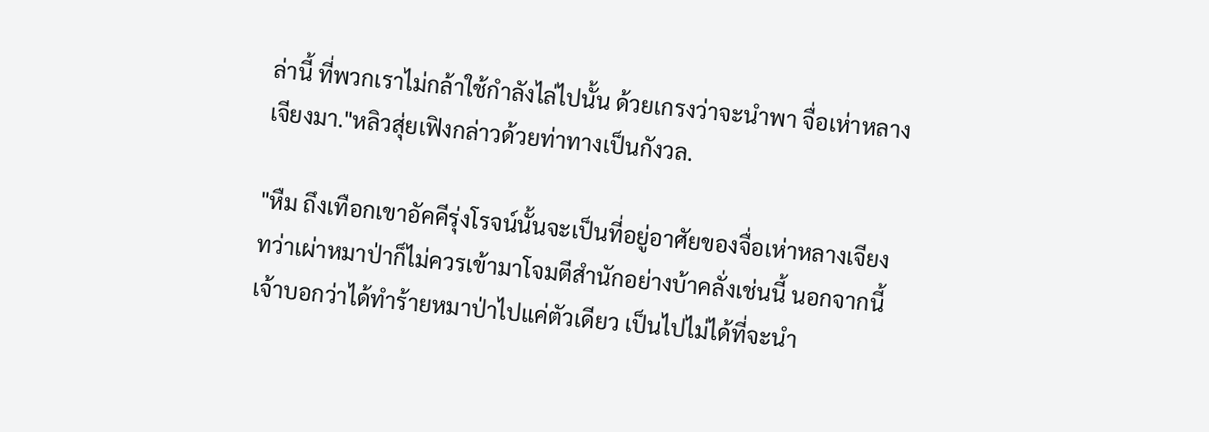ล่านี้ ที่พวกเราไม่กล้าใช้กำลังไล่ไปนั้น ด้วยเกรงว่าจะนำพา จื่อเห่าหลางเจียงมา."หลิวสุ่ยเฟิงกล่าวด้วยท่าทางเป็นกังวล.

"หืม ถึงเทือกเขาอัคคีรุ่งโรจน์นั้นจะเป็นที่อยู่อาศัยของจื่อเห่าหลางเจียง ทว่าเผ่าหมาป่าก็ไม่ควรเข้ามาโจมตีสำนักอย่างบ้าคลั่งเช่นนี้ นอกจากนี้เจ้าบอกว่าได้ทำร้ายหมาป่าไปแค่ตัวเดียว เป็นไปไม่ได้ที่จะนำ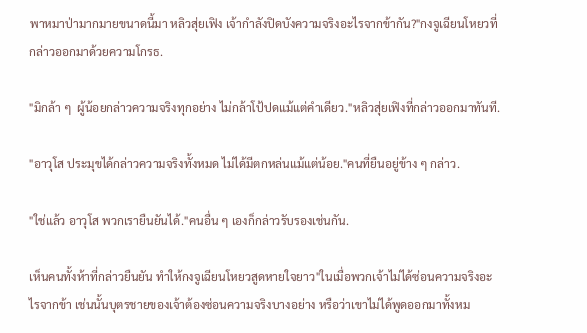พาหมาป่ามากมายขนาดนี้มา หลิวสุ่ยเฟิง เจ้ากำลังปิดบังความจริงอะไรจากข้ากัน?"กงจูเฉียนโหยวที่กล่าวออกมาด้วยความโกรธ.

"มิกล้า ๆ  ผู้น้อยกล่าวความจริงทุกอย่าง ไม่กล้าโป้ปดแม้แต่คำเดียว."หลิวสุ่ยเฟิงที่กล่าวออกมาทันที.

"อาวุโส ประมุขได้กล่าวความจริงทั้งหมด ไม่ได้มีตกหล่นแม้แต่น้อย."คนที่ยืนอยู่ข้าง ๆ กล่าว.

"ใช่แล้ว อาวุโส พวกเรายืนยันได้."คนอื่น ๆ เองก็กล่าวรับรองเช่นกัน.

เห็นคนทั้งห้าที่กล่าวยืนยัน ทำให้กงจูเฉียนโหยวสูดหายใจยาว"ในเมื่อพวกเจ้าไม่ได้ซ่อนความจริงอะไรจากข้า เช่นนั้นบุตรชายของเจ้าต้องซ่อนความจริงบางอย่าง หรือว่าเขาไม่ได้พูดออกมาทั้งหม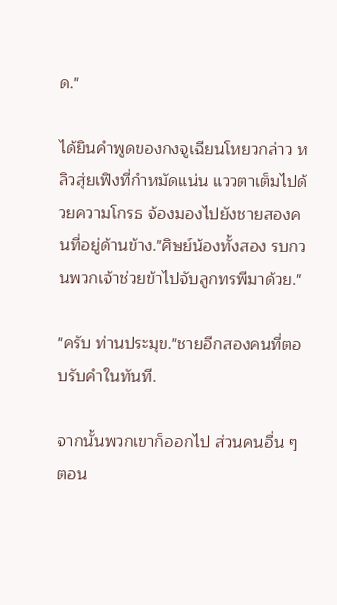ด."

ได้ยินคำพูดของกงจูเฉียนโหยวกล่าว หลิวสุ่ยเฟิงที่กำหมัดแน่น แววตาเต็มไปด้วยความโกรธ จ้องมองไปยังชายสองคนที่อยู่ด้านข้าง."ศิษย์น้องทั้งสอง รบกวนพวกเจ้าช่วยข้าไปจับลูกทรพีมาด้วย."

"ครับ ท่านประมุข."ชายอีกสองคนที่ตอบรับคำในทันที.

จากนั้นพวกเขาก็ออกไป ส่วนคนอื่น ๆ ตอน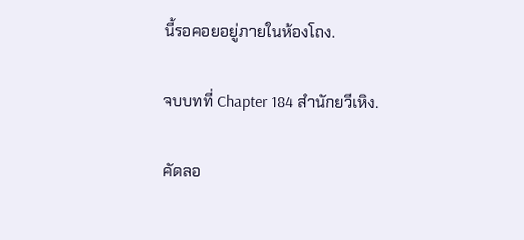นี้รอคอยอยู่ภายในห้องโถง.

จบบทที่ Chapter 184 สำนักยวีเหิง.

คัดลอ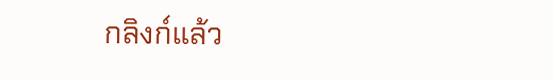กลิงก์แล้ว